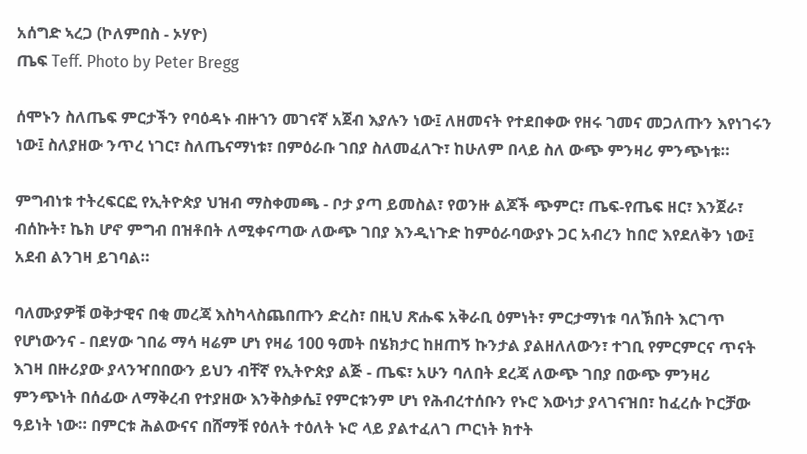አሰግድ ኣረጋ (ኮለምበስ - ኦሃዮ)
ጤፍ Teff. Photo by Peter Bregg

ሰሞኑን ስለጤፍ ምርታችን የባዕዳኑ ብዙኀን መገናኛ አጀብ እያሉን ነው፤ ለዘመናት የተደበቀው የዘሩ ገመና መጋለጡን እየነገሩን ነው፤ ስለያዘው ንጥረ ነገር፣ ስለጤናማነቱ፣ በምዕራቡ ገበያ ስለመፈለጉ፣ ከሁለም በላይ ስለ ውጭ ምንዛሪ ምንጭነቱ።

ምግብነቱ ተትረፍርፎ የኢትዮጵያ ህዝብ ማስቀመጫ - ቦታ ያጣ ይመስል፣ የወንዙ ልጆች ጭምር፣ ጤፍ-የጤፍ ዘር፣ እንጀራ፣ ብሰኩት፣ ኬክ ሆኖ ምግብ በዝቶበት ለሚቀናጣው ለውጭ ገበያ እንዲነጉድ ከምዕራባውያኑ ጋር አብረን ከበሮ እየደለቅን ነው፤ አደብ ልንገዛ ይገባል።

ባለሙያዎቹ ወቅታዊና በቂ መረጃ እስካላስጨበጡን ድረስ፣ በዚህ ጽሑፍ አቅራቢ ዕምነት፣ ምርታማነቱ ባለኽበት እርገጥ የሆነውንና - በደሃው ገበሬ ማሳ ዛሬም ሆነ የዛሬ 100 ዓመት በሄክታር ከዘጠኝ ኩንታል ያልዘለለውን፣ ተገቢ የምርምርና ጥናት እገዛ በዙሪያው ያላንዣበበውን ይህን ብቸኛ የኢትዮጵያ ልጅ - ጤፍ፣ አሁን ባለበት ደረጃ ለውጭ ገበያ በውጭ ምንዛሪ ምንጭነት በሰፊው ለማቅረብ የተያዘው እንቅስቃሴ፤ የምርቱንም ሆነ የሕብረተሰቡን የኑሮ እውነታ ያላገናዝበ፣ ከፈረሱ ኮርቻው ዓይነት ነው። በምርቱ ሕልውናና በሸማቹ የዕለት ተዕለት ኑሮ ላይ ያልተፈለገ ጦርነት ክተት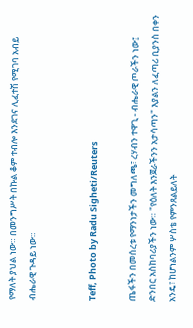የማለት ያህል ነው። በመንግሥት በኩል ቆም ተብሎ እንደገና ሊፈተሽ የሚገባ አብይ ብሔራዊ ጉዳይ ነው።


Teff, Photo by Radu Sigheti/Reuters

ጤፋችን በመሰረቱ የማንነታችን መግለጫ፣ ረሃብን ተዋጊ - ብሔራዊ ጦራችን ነው፤ ድንበር አስከባሪያችን ነው። "የዕለት እንጀራችንን አታሳጣን" እያልን ለፈጣሪ ቢያንስ በቀን አንዴ፣ ከሆነልንም ሦስቴ የምንጸልይለት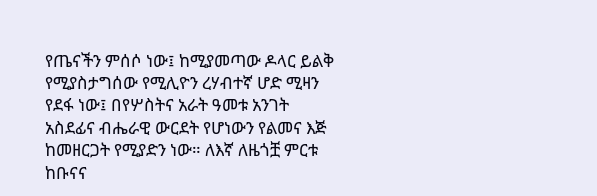የጤናችን ምሰሶ ነው፤ ከሚያመጣው ዶላር ይልቅ የሚያስታግሰው የሚሊዮን ረሃብተኛ ሆድ ሚዛን የደፋ ነው፤ በየሦስትና አራት ዓመቱ አንገት አስደፊና ብሔራዊ ውርደት የሆነውን የልመና እጅ ከመዘርጋት የሚያድን ነው። ለእኛ ለዜጎቿ ምርቱ ከቡናና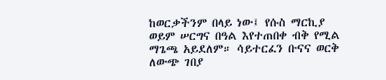ከወርቃችንም በላይ ነው፤ የሱስ ማርኪያ ወይም ሠርግና በዓል እየተጠበቀ ብቅ የሚል ማጌጫ አይደለም። ሳይተርፈን ቡናና ወርቅ ለውጭ ገበያ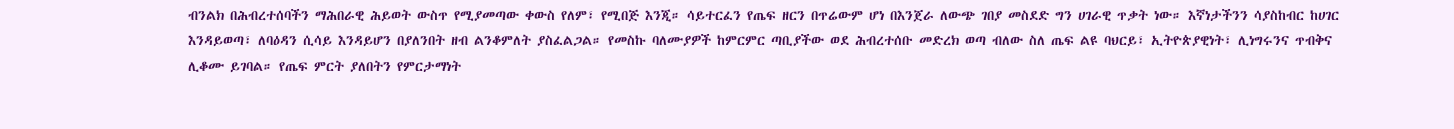ብንልክ በሕብረተሰባችን ማሕበራዊ ሕይወት ውስጥ የሚያመጣው ቀውስ የለም፣ የሚበጅ እንጂ። ሳይተርፈን የጤፍ ዘርን በጥሬውም ሆነ በእንጀራ ለውጭ ገበያ መስደድ ግን ሀገራዊ ጥቃት ነው። እኛነታችንን ሳያስከብር ከሀገር እንዳይወጣ፣ ለባዕዳን ሲሳይ እንዳይሆን በያለንበት ዘብ ልንቆምለት ያስፈልጋል። የመስኩ ባለሙያዎች ከምርምር ጣቢያችው ወደ ሕብረተሰቡ መድረክ ወጣ ብለው ስለ ጤፍ ልዩ ባህርይ፣ ኢትዮጵያዊነት፣ ሊነግሩንና ጥብቅና ሊቆሙ ይገባል። የጤፍ ምርት ያለበትን የምርታማነት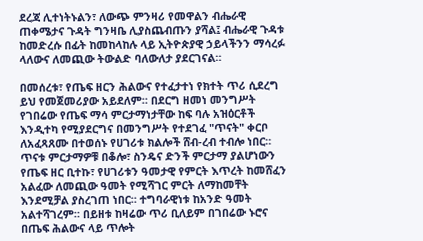ደረጃ ሊተነትኑልን፣ ለውጭ ምንዛሪ የመዋልን ብሔራዊ ጠቀሜታና ጉዳት ግንዛቤ ሊያስጨብጡን ያሻል፤ ብሔራዊ ጉዳቱ ከመድረሱ በፊት ከመከላከሉ ላይ ኢትዮጵያዊ ኃይላችንን ማሳረፉ ላለውና ለመጪው ትውልድ ባለውለታ ያደርገናል።

በመሰረቱ፣ የጤፍ ዘርን ሕልውና የተፈታተነ የክተት ጥሪ ሲደረግ ይህ የመጀመሪያው አይደለም። በደርግ ዘመነ መንግሥት የገበሬው የጤፍ ማሳ ምርታማነታቸው ከፍ ባሉ አዝዕርቶች እንዲተካ የሚያደርግና በመንግሥት የተደገፈ "ጥናት" ቀርቦ ለአፈጻጸሙ በተወሰኑ የሀገሪቱ ክልሎች ሸብ-ረብ ተብሎ ነበር። ጥናቱ ምርታማዎቹ በቆሎ፣ ስንዴና ድንች ምርታማ ያልሆነውን የጤፍ ዘር ቢተኩ፣ የሀገሪቱን ዓመታዊ የምርት እጥረት ከመሸፈን አልፈው ለመጪው ዓመት የሚሻገር ምርት ለማከመቸት እንደሚቻል ያስረገጠ ነበር። ተግባራዊነቱ ከአንድ ዓመት አልተሻገረም። በይዘቱ ከዛሬው ጥሪ ቢለይም በገበሬው ኑሮና በጤፍ ሕልውና ላይ ጥሎት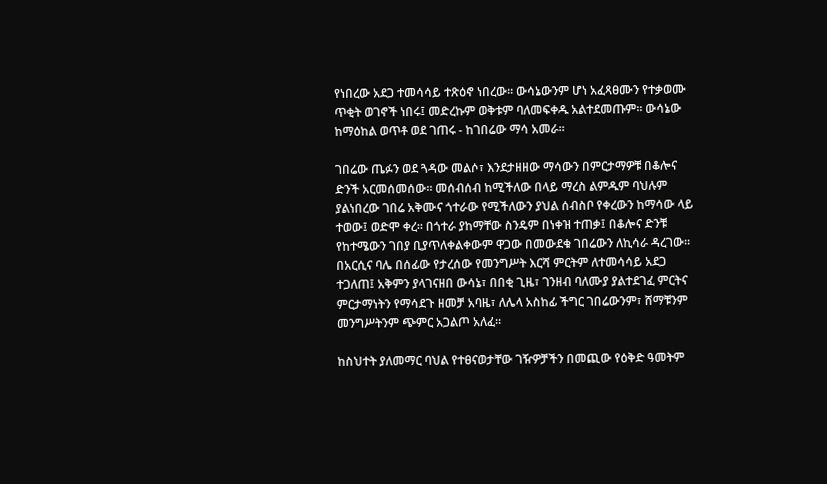የነበረው አደጋ ተመሳሳይ ተጽዕኖ ነበረው። ውሳኔውንም ሆነ አፈጻፀሙን የተቃወሙ ጥቂት ወገኖች ነበሩ፤ መድረኩም ወቅቱም ባለመፍቀዱ አልተደመጡም። ውሳኔው ከማዕከል ወጥቶ ወደ ገጠሩ - ከገበሬው ማሳ አመራ።

ገበሬው ጤፉን ወደ ጓዳው መልሶ፣ እንደታዘዘው ማሳውን በምርታማዎቹ በቆሎና ድንች አርመሰመሰው። መሰብሰብ ከሚችለው በላይ ማረስ ልምዱም ባህሉም ያልነበረው ገበሬ አቅሙና ጎተራው የሚችለውን ያህል ሰብስቦ የቀረውን ከማሳው ላይ ተወው፤ ወድሞ ቀረ። በጎተራ ያከማቸው ስንዴም በነቀዝ ተጠቃ፤ በቆሎና ድንቹ የከተሜውን ገበያ ቢያጥለቀልቀውም ዋጋው በመውደቁ ገበሬውን ለኪሳራ ዳረገው። በአርሲና ባሌ በሰፊው የታረሰው የመንግሥት እርሻ ምርትም ለተመሳሳይ አደጋ ተጋለጠ፤ አቅምን ያላገናዘበ ውሳኔ፣ በበቂ ጊዜ፣ ገንዘብ ባለሙያ ያልተደገፈ ምርትና ምርታማነትን የማሳደጉ ዘመቻ አባዜ፣ ለሌላ አስከፊ ችግር ገበሬውንም፣ ሸማቹንም መንግሥትንም ጭምር አጋልጦ አለፈ።

ከስህተት ያለመማር ባህል የተፀናወታቸው ገዥዎቻችን በመጪው የዕቅድ ዓመትም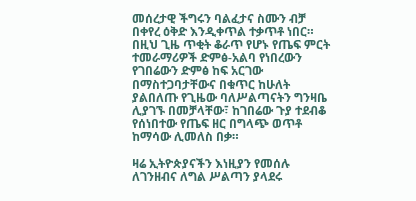መሰረታዊ ችግሩን ባልፈታና ስሙን ብቻ በቀየረ ዕቅድ እንዲቀጥል ተቃጥቶ ነበር። በዚህ ጊዜ ጥቂት ቆራጥ የሆኑ የጤፍ ምርት ተመራማሪዎች ድምፅ-አልባ የነበረውን የገበሬውን ድምፅ ከፍ አርገው በማስተጋባታቸውና በቁጥር ከሁለት ያልበለጡ የጊዜው ባለሥልጣናትን ግንዛቤ ሊያገኙ በመቻላቸው፣ ከገበሬው ጉያ ተደብቆ የሰነበተው የጤፍ ዘር በግላጭ ወጥቶ ከማሳው ሊመለስ በቃ።

ዛሬ ኢትዮጵያናችን እነዚያን የመሰሉ ለገንዘብና ለግል ሥልጣን ያላደሩ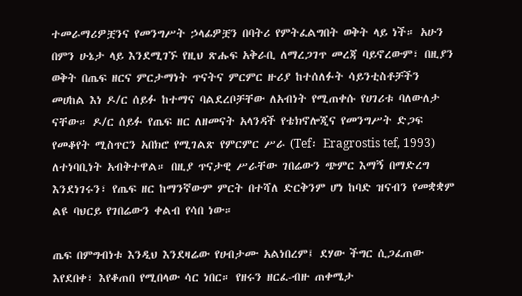ተመራማሪዎቿንና የመንግሥት ኃላፊዎቿን በባትሪ የምትፈልግበት ወቅት ላይ ነች። አሁን በምን ሁኔታ ላይ እንደሚገኙ የዚህ ጽሑፍ አቅራቢ ለማረጋገጥ መረጃ ባይኖረውም፣ በዚያን ወቅት በጤፍ ዘርና ምርታማነት ጥናትና ምርምር ዙሪያ ከተሰለፉት ሳይንቲስቶቻችን መሀከል እነ ዶ/ር ሰይፉ ከተማና ባልደረቦቻቸው ለአብነት የሚጠቀሱ የሀገሪቱ ባለውለታ ናቸው። ዶ/ር ሰይፉ የጤፍ ዘር ለዘመናት አላንዳች የቴክኖሎጂና የመንግሥት ድጋፍ የመቆየት ሚስጥርን አበክሮ የሚገልጽ የምርምር ሥራ (Tef፡ Eragrostis tef, 1993) ለተነባቢነት አብቅተዋል። በዚያ ጥናታዊ ሥራቸው ገበሬውን ጭምር እማኝ በማድረግ እንደነገሩን፣ የጤፍ ዘር ከማንኛውም ምርት በተሻለ ድርቅንም ሆነ ከባድ ዝናብን የመቋቋም ልዩ ባህርይ የገበሬውን ቀልብ የሳበ ነው።

ጤፍ በምግብነቱ እንዲህ እንደዛሬው የሀብታሙ አልነበረም፤ ደሃው ችግር ሲጋፈጠው እየደበቀ፣ እየቆጠበ የሚበላው ሳር ነበር። የዘሩን ዘርፈ-ብዙ ጠቀሜታ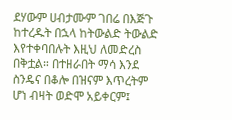ደሃውም ሀብታሙም ገበሬ በእጅጉ ከተረዱት በኋላ ከትውልድ ትውልድ እየተቀባበሉት እዚህ ለመድረስ በቅቷል። በተዘራበት ማሳ እንደ ስንዴና በቆሎ በዝናም እጥረትም ሆነ ብዛት ወድሞ አይቀርም፤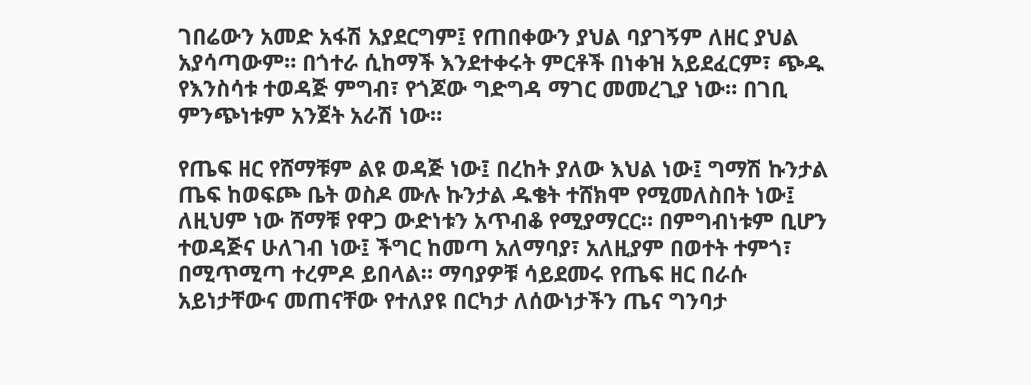ገበሬውን አመድ አፋሽ አያደርግም፤ የጠበቀውን ያህል ባያገኝም ለዘር ያህል አያሳጣውም። በጎተራ ሲከማች እንደተቀሩት ምርቶች በነቀዝ አይደፈርም፣ ጭዱ የእንስሳቱ ተወዳጅ ምግብ፣ የጎጆው ግድግዳ ማገር መመረጊያ ነው። በገቢ ምንጭነቱም አንጀት አራሽ ነው።

የጤፍ ዘር የሸማቹም ልዩ ወዳጅ ነው፤ በረከት ያለው እህል ነው፤ ግማሽ ኩንታል ጤፍ ከወፍጮ ቤት ወስዶ ሙሉ ኩንታል ዱቄት ተሸክሞ የሚመለስበት ነው፤ ለዚህም ነው ሸማቹ የዋጋ ውድነቱን አጥብቆ የሚያማርር። በምግብነቱም ቢሆን ተወዳጅና ሁለገብ ነው፤ ችግር ከመጣ አለማባያ፣ አለዚያም በወተት ተምጎ፣ በሚጥሚጣ ተረምዶ ይበላል። ማባያዎቹ ሳይደመሩ የጤፍ ዘር በራሱ አይነታቸውና መጠናቸው የተለያዩ በርካታ ለሰውነታችን ጤና ግንባታ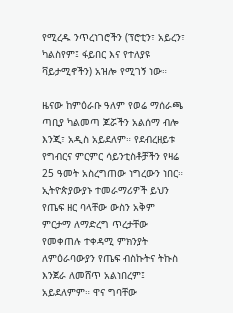የሚረዱ ንጥረነገሮችን (ፕሮቲን፣ አይረን፣ ካልስየም፤ ፋይበር እና የተለያዩ ቫይታሚኖችን) አዝሎ የሚገኝ ነው።

ዜናው ከምዕራቡ ዓለም የወሬ ማሰራጫ ጣቢያ ካልመጣ ጆሯችን አልሰማ ብሎ እንጂ፣ አዲስ አይደለም። የደብረዘይቱ የግብርና ምርምር ሳይንቲስቶቻችን የዛሬ 25 ዓመት አስረግጠው ነግረውን ነበር። ኢትዮጵያውያኑ ተመራማሪዎች ይህን የጤፍ ዘር ባላቸው ውስን አቅም ምርታማ ለማድረግ ጥረታቸው የመቀጠሉ ተቀዳሚ ምክንያት ለምዕራባውያን የጤፍ ብስኩትና ትኩስ እንጀራ ለመሸጥ አልነበረም፤ አይደለምም። ዋና ግባቸው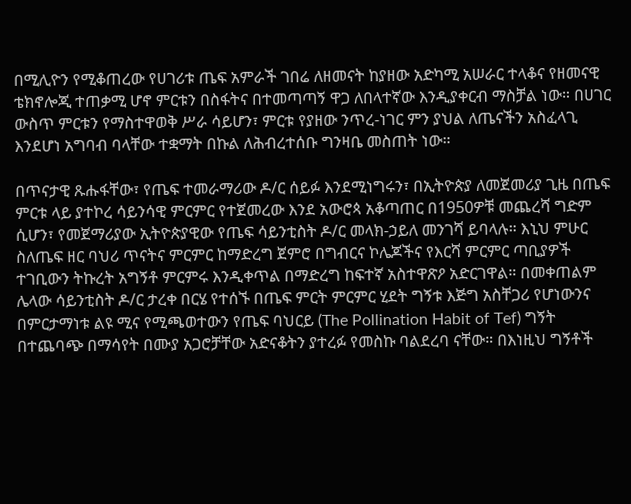በሚሊዮን የሚቆጠረው የሀገሪቱ ጤፍ አምራች ገበሬ ለዘመናት ከያዘው አድካሚ አሠራር ተላቆና የዘመናዊ ቴክኖሎጂ ተጠቃሚ ሆኖ ምርቱን በስፋትና በተመጣጣኝ ዋጋ ለበላተኛው እንዲያቀርብ ማስቻል ነው። በሀገር ውስጥ ምርቱን የማስተዋወቅ ሥራ ሳይሆን፣ ምርቱ የያዘው ንጥረ-ነገር ምን ያህል ለጤናችን አስፈላጊ እንደሆነ አግባብ ባላቸው ተቋማት በኩል ለሕብረተሰቡ ግንዛቤ መስጠት ነው።

በጥናታዊ ጹሑፋቸው፣ የጤፍ ተመራማሪው ዶ/ር ሰይፉ እንደሚነግሩን፣ በኢትዮጵያ ለመጀመሪያ ጊዜ በጤፍ ምርቱ ላይ ያተኮረ ሳይንሳዊ ምርምር የተጀመረው እንደ አውሮጳ አቆጣጠር በ1950ዎቹ መጨረሻ ግድም ሲሆን፣ የመጀማሪያው ኢትዮጵያዊው የጤፍ ሳይንቲስት ዶ/ር መላክ-ኃይለ መንገሻ ይባላሉ። እኒህ ምሁር ስለጤፍ ዘር ባህሪ ጥናትና ምርምር ከማድረግ ጀምሮ በግብርና ኮሌጆችና የእርሻ ምርምር ጣቢያዎች ተገቢውን ትኩረት አግኝቶ ምርምሩ እንዲቀጥል በማድረግ ከፍተኛ አስተዋጽዖ አድርገዋል። በመቀጠልም ሌላው ሳይንቲስት ዶ/ር ታረቀ በርሄ የተሰኙ በጤፍ ምርት ምርምር ሂደት ግኝቱ እጅግ አስቸጋሪ የሆነውንና በምርታማነቱ ልዩ ሚና የሚጫወተውን የጤፍ ባህርይ (The Pollination Habit of Tef) ግኝት በተጨባጭ በማሳየት በሙያ አጋሮቻቸው አድናቆትን ያተረፉ የመስኩ ባልደረባ ናቸው። በእነዚህ ግኝቶች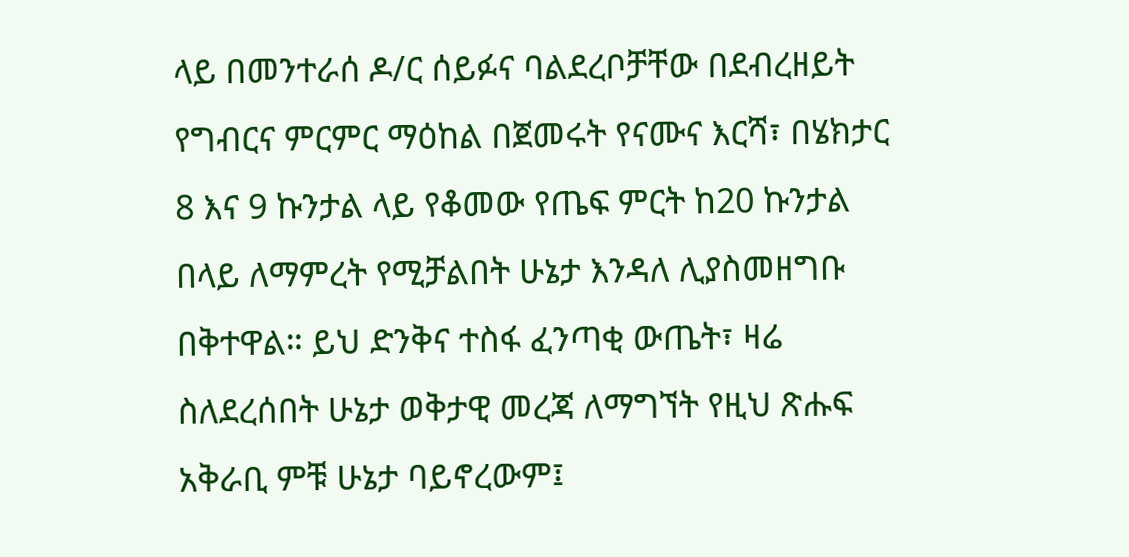ላይ በመንተራሰ ዶ/ር ሰይፉና ባልደረቦቻቸው በደብረዘይት የግብርና ምርምር ማዕከል በጀመሩት የናሙና እርሻ፣ በሄክታር 8 እና 9 ኩንታል ላይ የቆመው የጤፍ ምርት ከ20 ኩንታል በላይ ለማምረት የሚቻልበት ሁኔታ እንዳለ ሊያስመዘግቡ በቅተዋል። ይህ ድንቅና ተስፋ ፈንጣቂ ውጤት፣ ዛሬ ስለደረሰበት ሁኔታ ወቅታዊ መረጃ ለማግኘት የዚህ ጽሑፍ አቅራቢ ምቹ ሁኔታ ባይኖረውም፤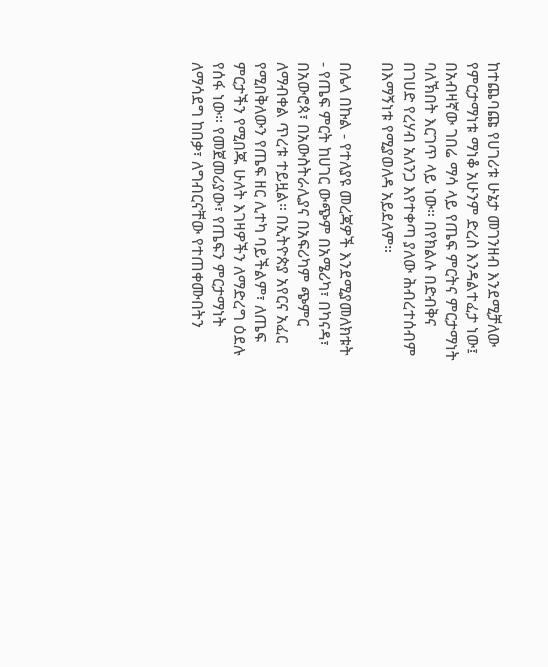ከተጨባጩ የሀገሪቱ ሁኔታ መገንዘብ እንደሚቻለው የምርታማነቱ ማነቆ አሁንም ድረስ እንዳልተፈታ ነው፤ በአብዛኛው ገበሬ ማሳ ላይ የጤፍ ምርትና ምርታማነት ባለኽበት እርገጥ ላይ ነው። በየክልሉ በድብቅና በገሀድ የረሃብ አለንጋ እየተቀጣ ያለው ሕብረተሰብም በእማኝነቱ የሚያወለዳ አይደለም።

በሌላ በኩል - የተለያዩ መረጃዎች እንደሚያመለክቱት - የጤፍ ምርት ከሀገር ውጭም በአሜሪካ፣ በካናዳ፣ በአውሮጳ፣ በአውስትራሊያና በአፍሪካም ጭምር ለማብቀል ጥረቱ ተይዟል። በኢትዮጵያ አየርና አፈር የሚበቅለውን የጤፍ ዘር ሊተካ ባይችልም፣ ለጤፍ ምርታችን የሚበጁ ሁለት እገዛዎችን ለማድረግ ዕደሉ የሰፋ ነው። የመጀመሪያው፣ የጤፍን ምርታማነት ለማሳደግ ከበቃ፣ ለግብርናቸው የተጠቀሙበትን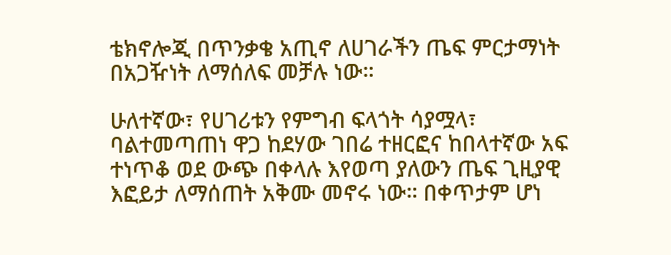ቴክኖሎጂ በጥንቃቄ አጢኖ ለሀገራችን ጤፍ ምርታማነት በአጋዥነት ለማሰለፍ መቻሉ ነው።

ሁለተኛው፣ የሀገሪቱን የምግብ ፍላጎት ሳያሟላ፣ ባልተመጣጠነ ዋጋ ከደሃው ገበሬ ተዘርፎና ከበላተኛው አፍ ተነጥቆ ወደ ውጭ በቀላሉ እየወጣ ያለውን ጤፍ ጊዚያዊ እፎይታ ለማሰጠት አቅሙ መኖሩ ነው። በቀጥታም ሆነ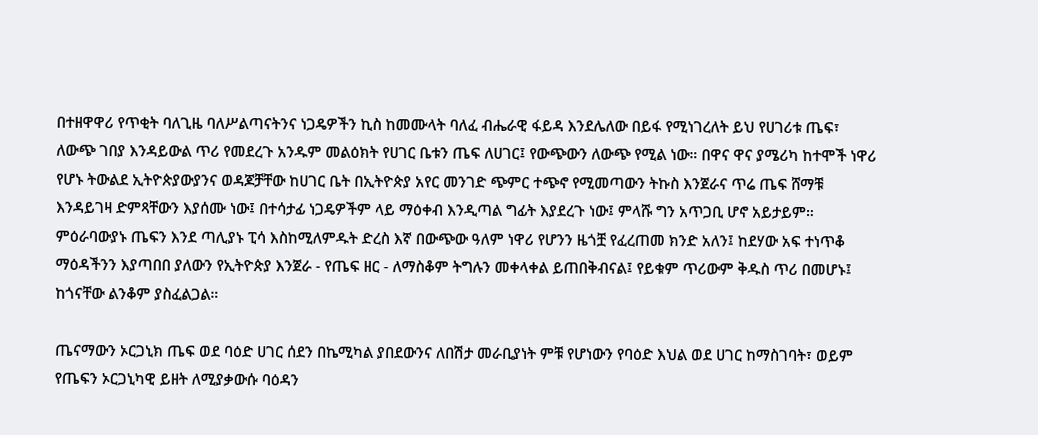በተዘዋዋሪ የጥቂት ባለጊዜ ባለሥልጣናትንና ነጋዴዎችን ኪስ ከመሙላት ባለፈ ብሔራዊ ፋይዳ እንደሌለው በይፋ የሚነገረለት ይህ የሀገሪቱ ጤፍ፣ ለውጭ ገበያ እንዳይውል ጥሪ የመደረጉ አንዱም መልዕክት የሀገር ቤቱን ጤፍ ለሀገር፤ የውጭውን ለውጭ የሚል ነው። በዋና ዋና ያሜሪካ ከተሞች ነዋሪ የሆኑ ትውልደ ኢትዮጵያውያንና ወዳጆቻቸው ከሀገር ቤት በኢትዮጵያ አየር መንገድ ጭምር ተጭኖ የሚመጣውን ትኩስ እንጀራና ጥሬ ጤፍ ሸማቹ እንዳይገዛ ድምጻቸውን እያሰሙ ነው፤ በተሳታፊ ነጋዴዎችም ላይ ማዕቀብ እንዲጣል ግፊት እያደረጉ ነው፤ ምላሹ ግን አጥጋቢ ሆኖ አይታይም። ምዕራባውያኑ ጤፍን እንደ ጣሊያኑ ፒሳ እስከሚለምዱት ድረስ እኛ በውጭው ዓለም ነዋሪ የሆንን ዜጎቿ የፈረጠመ ክንድ አለን፤ ከደሃው አፍ ተነጥቆ ማዕዳችንን እያጣበበ ያለውን የኢትዮጵያ እንጀራ - የጤፍ ዘር - ለማስቆም ትግሉን መቀላቀል ይጠበቅብናል፤ የይቁም ጥሪውም ቅዱስ ጥሪ በመሆኑ፤ ከጎናቸው ልንቆም ያስፈልጋል።

ጤናማውን ኦርጋኒክ ጤፍ ወደ ባዕድ ሀገር ሰደን በኬሚካል ያበደውንና ለበሽታ መራቢያነት ምቹ የሆነውን የባዕድ እህል ወደ ሀገር ከማስገባት፣ ወይም የጤፍን ኦርጋኒካዊ ይዘት ለሚያቃውሱ ባዕዳን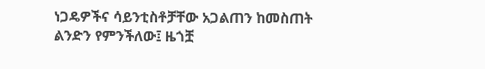ነጋዴዎችና ሳይንቲስቶቻቸው አጋልጠን ከመስጠት ልንድን የምንችለው፤ ዜጎቿ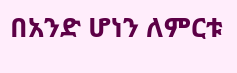በአንድ ሆነን ለምርቱ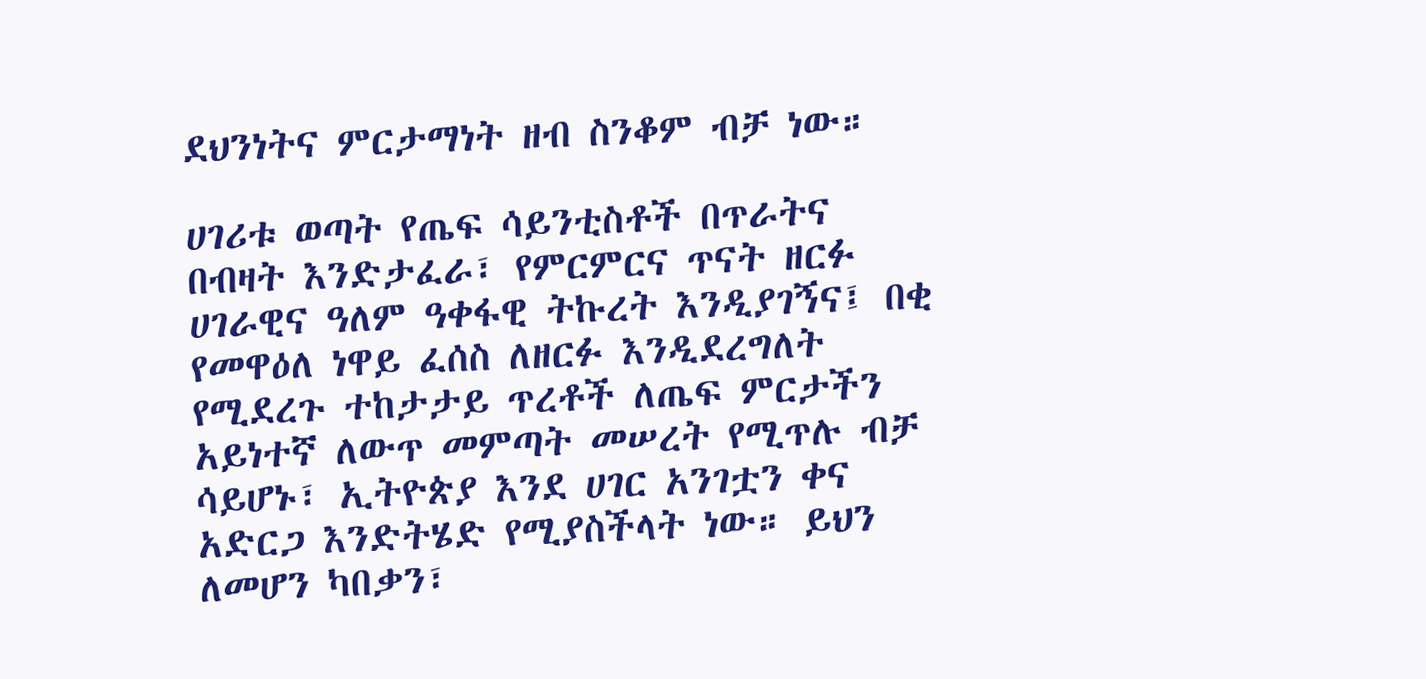ደህንነትና ምርታማነት ዘብ ስንቆም ብቻ ነው።

ሀገሪቱ ወጣት የጤፍ ሳይንቲስቶች በጥራትና በብዛት እንድታፈራ፣ የምርምርና ጥናት ዘርፉ ሀገራዊና ዓለም ዓቀፋዊ ትኩረት እንዲያገኝና፤ በቂ የመዋዕለ ነዋይ ፈሰስ ለዘርፉ እንዲደረግለት የሚደረጉ ተከታታይ ጥረቶች ለጤፍ ምርታችን አይነተኛ ለውጥ መምጣት መሠረት የሚጥሉ ብቻ ሳይሆኑ፣ ኢትዮጵያ እንደ ሀገር አንገቷን ቀና አድርጋ እንድትሄድ የሚያስችላት ነው። ይህን ለመሆን ካበቃን፣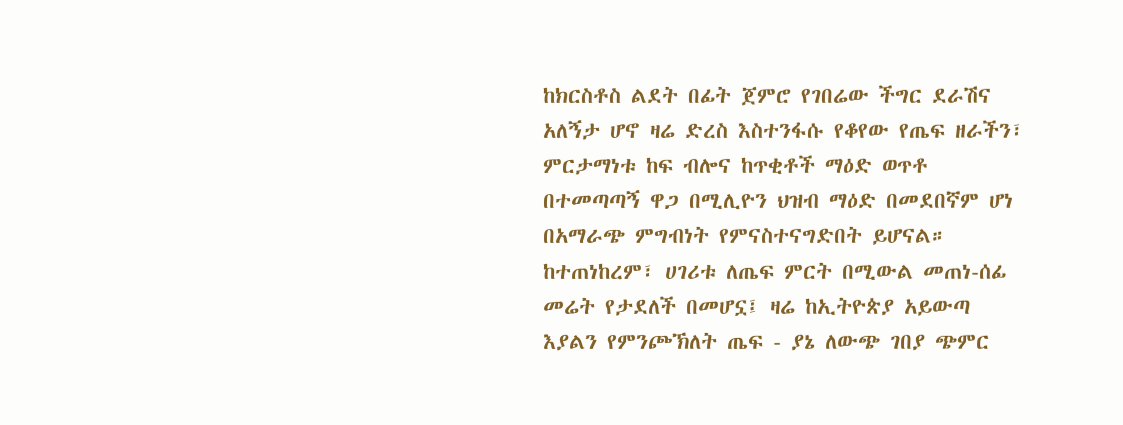ከክርስቶስ ልደት በፊት ጀምሮ የገበሬው ችግር ደራሽና አለኝታ ሆኖ ዛሬ ድረስ እስተንፋሱ የቆየው የጤፍ ዘራችን፣ ምርታማነቱ ከፍ ብሎና ከጥቂቶች ማዕድ ወጥቶ በተመጣጣኝ ዋጋ በሚሊዮን ህዝብ ማዕድ በመደበኛም ሆነ በአማራጭ ምግብነት የምናስተናግድበት ይሆናል። ከተጠነከረም፣ ሀገሪቱ ለጤፍ ምርት በሚውል መጠነ-ሰፊ መሬት የታደለች በመሆኗ፤ ዛሬ ከኢትዮጵያ አይውጣ እያልን የምንጮኽለት ጤፍ - ያኔ ለውጭ ገበያ ጭምር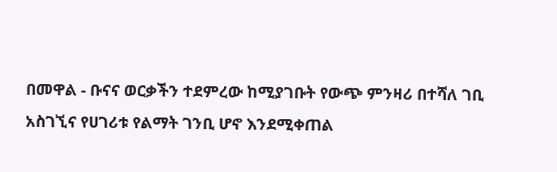በመዋል - ቡናና ወርቃችን ተደምረው ከሚያገቡት የውጭ ምንዛሪ በተሻለ ገቢ አስገኚና የሀገሪቱ የልማት ገንቢ ሆኖ እንደሚቀጠል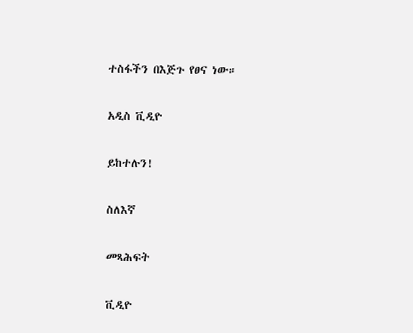ተስፋችን በእጅጉ የፀና ነው።

አዲስ ቪዲዮ

ይከተሉን!

ስለእኛ

መጻሕፍት

ቪዲዮ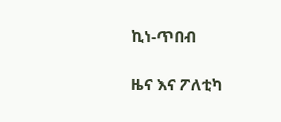ኪነ-ጥበብ

ዜና እና ፖለቲካ